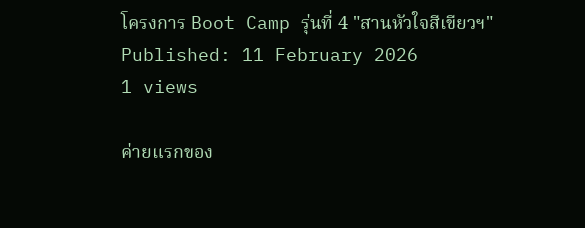โครงการ Boot Camp รุ่นที่ 4 "สานหัวใจสีเขียวฯ"
Published: 11 February 2026
1 views

ค่ายแรกของ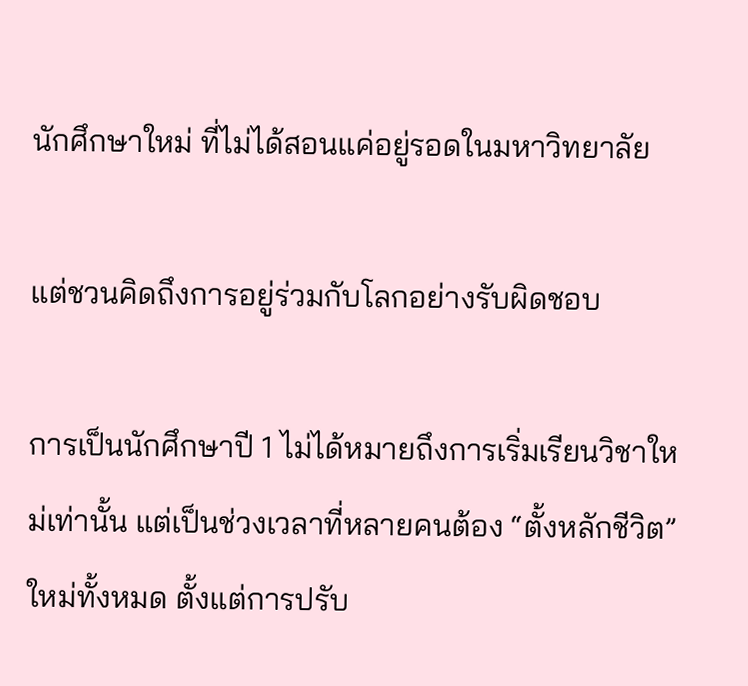นักศึกษาใหม่ ที่ไม่ได้สอนแค่อยู่รอดในมหาวิทยาลัย

แต่ชวนคิดถึงการอยู่ร่วมกับโลกอย่างรับผิดชอบ

การเป็นนักศึกษาปี 1 ไม่ได้หมายถึงการเริ่มเรียนวิชาใหม่เท่านั้น แต่เป็นช่วงเวลาที่หลายคนต้อง “ตั้งหลักชีวิต” ใหม่ทั้งหมด ตั้งแต่การปรับ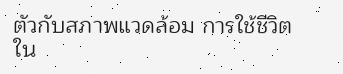ตัวกับสภาพแวดล้อม การใช้ชีวิตใน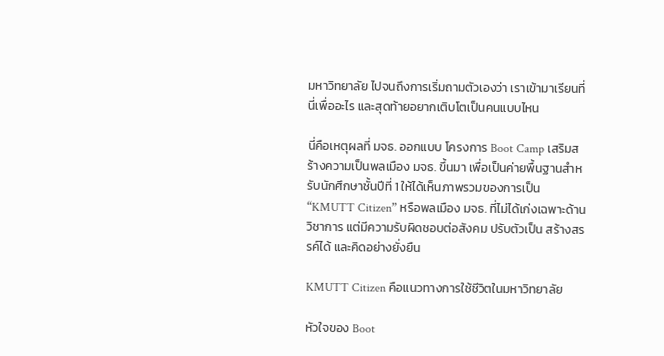มหาวิทยาลัย ไปจนถึงการเริ่มถามตัวเองว่า เราเข้ามาเรียนที่นี่เพื่ออะไร และสุดท้ายอยากเติบโตเป็นคนแบบไหน

นี่คือเหตุผลที่ มจธ. ออกแบบ โครงการ Boot Camp เสริมสร้างความเป็นพลเมือง มจธ. ขึ้นมา เพื่อเป็นค่ายพื้นฐานสำหรับนักศึกษาชั้นปีที่ 1 ให้ได้เห็นภาพรวมของการเป็น “KMUTT Citizen” หรือพลเมือง มจธ. ที่ไม่ได้เก่งเฉพาะด้านวิชาการ แต่มีความรับผิดชอบต่อสังคม ปรับตัวเป็น สร้างสรรค์ได้ และคิดอย่างยั่งยืน

KMUTT Citizen คือแนวทางการใช้ชีวิตในมหาวิทยาลัย

หัวใจของ Boot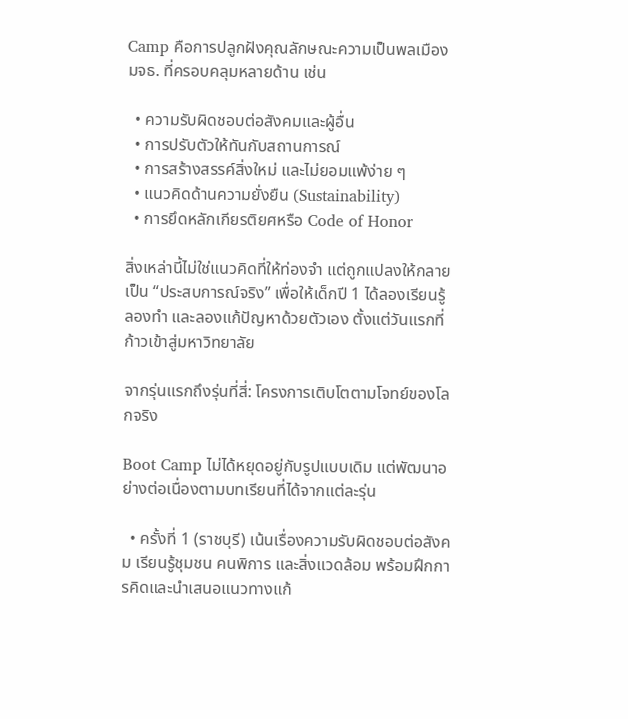Camp คือการปลูกฝังคุณลักษณะความเป็นพลเมือง มจธ. ที่ครอบคลุมหลายด้าน เช่น

  • ความรับผิดชอบต่อสังคมและผู้อื่น
  • การปรับตัวให้ทันกับสถานการณ์
  • การสร้างสรรค์สิ่งใหม่ และไม่ยอมแพ้ง่าย ๆ
  • แนวคิดด้านความยั่งยืน (Sustainability)
  • การยึดหลักเกียรติยศหรือ Code of Honor

สิ่งเหล่านี้ไม่ใช่แนวคิดที่ให้ท่องจำ แต่ถูกแปลงให้กลายเป็น “ประสบการณ์จริง” เพื่อให้เด็กปี 1 ได้ลองเรียนรู้ ลองทำ และลองแก้ปัญหาด้วยตัวเอง ตั้งแต่วันแรกที่ก้าวเข้าสู่มหาวิทยาลัย

จากรุ่นแรกถึงรุ่นที่สี่: โครงการเติบโตตามโจทย์ของโลกจริง

Boot Camp ไม่ได้หยุดอยู่กับรูปแบบเดิม แต่พัฒนาอย่างต่อเนื่องตามบทเรียนที่ได้จากแต่ละรุ่น

  • ครั้งที่ 1 (ราชบุรี) เน้นเรื่องความรับผิดชอบต่อสังคม เรียนรู้ชุมชน คนพิการ และสิ่งแวดล้อม พร้อมฝึกการคิดและนำเสนอแนวทางแก้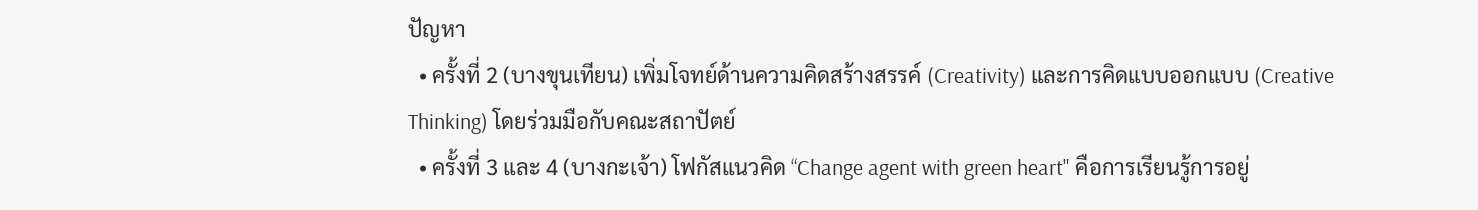ปัญหา
  • ครั้งที่ 2 (บางขุนเทียน) เพิ่มโจทย์ด้านความคิดสร้างสรรค์ (Creativity) และการคิดแบบออกแบบ (Creative Thinking) โดยร่วมมือกับคณะสถาปัตย์
  • ครั้งที่ 3 และ 4 (บางกะเจ้า) โฟกัสแนวคิด “Change agent with green heart" คือการเรียนรู้การอยู่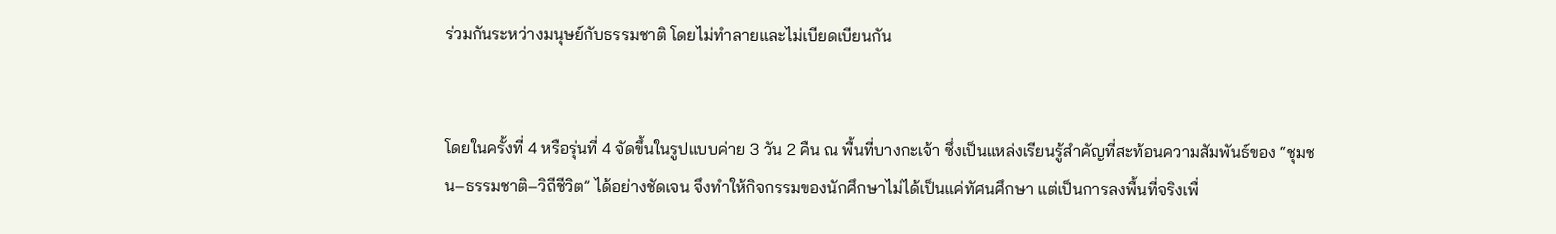ร่วมกันระหว่างมนุษย์กับธรรมชาติ โดยไม่ทำลายและไม่เบียดเบียนกัน


โดยในครั้งที่ 4 หรือรุ่นที่ 4 จัดขึ้นในรูปแบบค่าย 3 วัน 2 คืน ณ พื้นที่บางกะเจ้า ซึ่งเป็นแหล่งเรียนรู้สำคัญที่สะท้อนความสัมพันธ์ของ “ชุมชน–ธรรมชาติ–วิถีชีวิต” ได้อย่างชัดเจน จึงทำให้กิจกรรมของนักศึกษาไม่ได้เป็นแค่ทัศนศึกษา แต่เป็นการลงพื้นที่จริงเพื่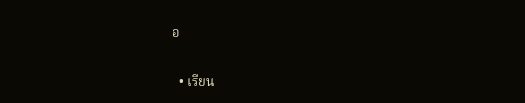อ

  • เรียน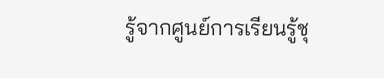รู้จากศูนย์การเรียนรู้ชุ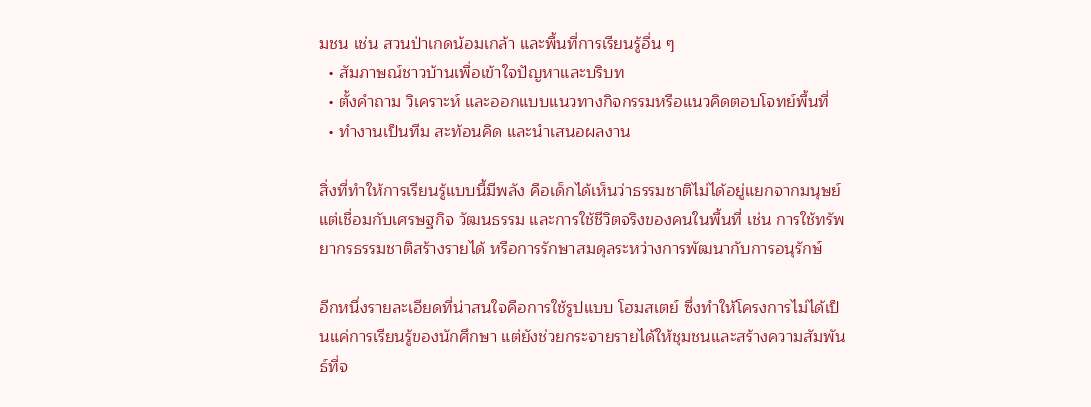มชน เช่น สวนป่าเกดน้อมเกล้า และพื้นที่การเรียนรู้อื่น ๆ
  • สัมภาษณ์ชาวบ้านเพื่อเข้าใจปัญหาและบริบท
  • ตั้งคำถาม วิเคราะห์ และออกแบบแนวทางกิจกรรมหรือแนวคิดตอบโจทย์พื้นที่
  • ทำงานเป็นทีม สะท้อนคิด และนำเสนอผลงาน

สิ่งที่ทำให้การเรียนรู้แบบนี้มีพลัง คือเด็กได้เห็นว่าธรรมชาติไม่ได้อยู่แยกจากมนุษย์ แต่เชื่อมกับเศรษฐกิจ วัฒนธรรม และการใช้ชีวิตจริงของคนในพื้นที่ เช่น การใช้ทรัพยากรธรรมชาติสร้างรายได้ หรือการรักษาสมดุลระหว่างการพัฒนากับการอนุรักษ์

อีกหนึ่งรายละเอียดที่น่าสนใจคือการใช้รูปแบบ โฮมสเตย์ ซึ่งทำให้โครงการไม่ได้เป็นแค่การเรียนรู้ของนักศึกษา แต่ยังช่วยกระจายรายได้ให้ชุมชนและสร้างความสัมพันธ์ที่จ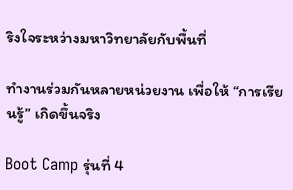ริงใจระหว่างมหาวิทยาลัยกับพื้นที่

ทำงานร่วมกันหลายหน่วยงาน เพื่อให้ “การเรียนรู้” เกิดขึ้นจริง

Boot Camp รุ่นที่ 4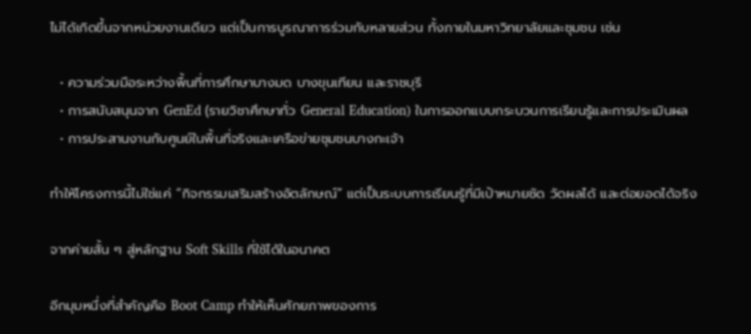ไม่ได้เกิดขึ้นจากหน่วยงานเดียว แต่เป็นการบูรณาการร่วมกับหลายส่วน ทั้งภายในมหาวิทยาลัยและชุมชน เช่น

  • ความร่วมมือระหว่างพื้นที่การศึกษาบางมด บางขุนเทียน และราชบุรี
  • การสนับสนุนจาก GenEd (รายวิชาศึกษาทั่ว General Education) ในการออกแบบกระบวนการเรียนรู้และการประเมินผล
  • การประสานงานกับศูนย์ในพื้นที่จริงและเครือข่ายชุมชนบางกะเจ้า

ทำให้โครงการนี้ไม่ใช่แค่ “กิจกรรมเสริมสร้างอัตลักษณ์” แต่เป็นระบบการเรียนรู้ที่มีเป้าหมายชัด วัดผลได้ และต่อยอดได้จริง

จากค่ายสั้น ๆ สู่หลักฐาน Soft Skills ที่ใช้ได้ในอนาคต

อีกมุมหนึ่งที่สำคัญคือ Boot Camp ทำให้เห็นศักยภาพของการ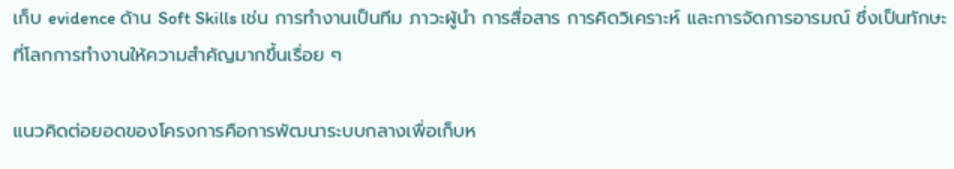เก็บ evidence ด้าน Soft Skills เช่น การทำงานเป็นทีม ภาวะผู้นำ การสื่อสาร การคิดวิเคราะห์ และการจัดการอารมณ์ ซึ่งเป็นทักษะที่โลกการทำงานให้ความสำคัญมากขึ้นเรื่อย ๆ

แนวคิดต่อยอดของโครงการคือการพัฒนาระบบกลางเพื่อเก็บห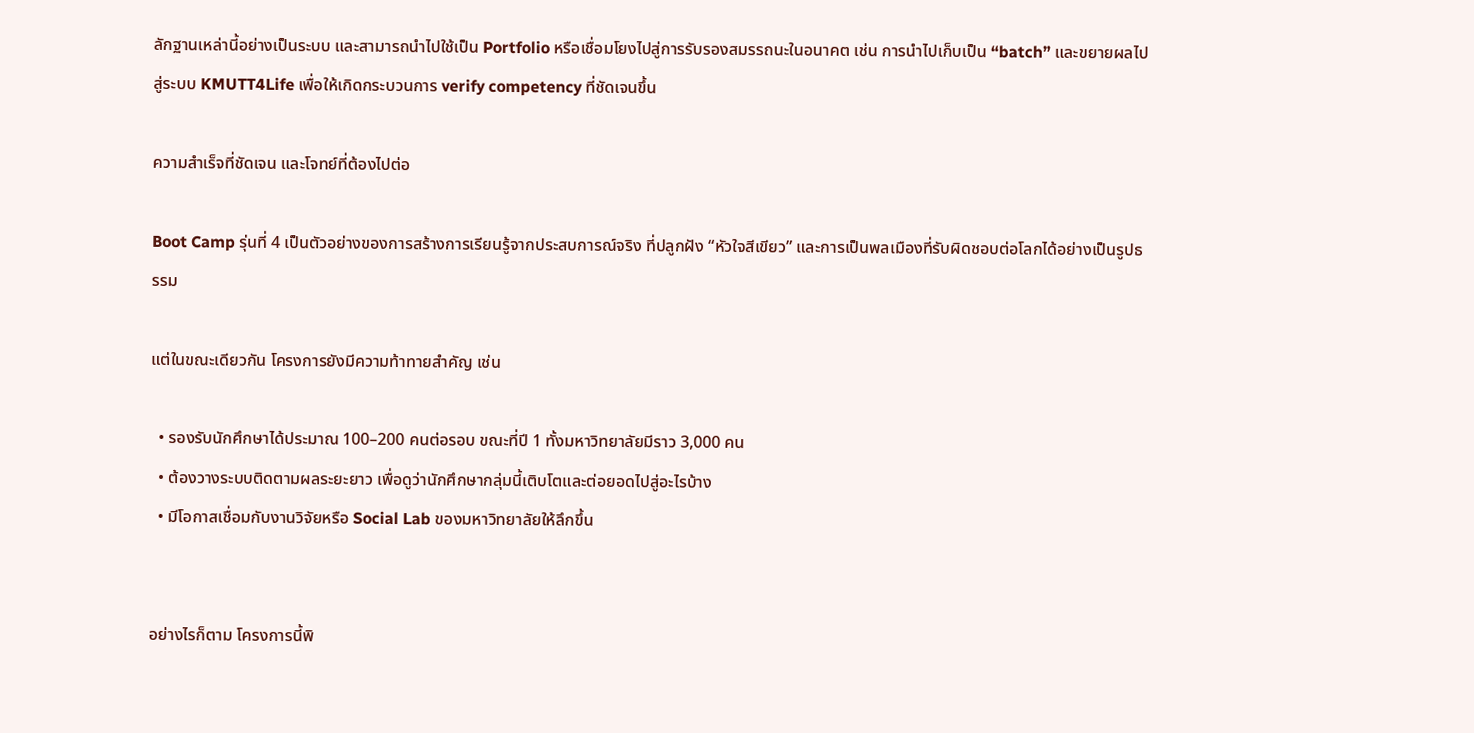ลักฐานเหล่านี้อย่างเป็นระบบ และสามารถนำไปใช้เป็น Portfolio หรือเชื่อมโยงไปสู่การรับรองสมรรถนะในอนาคต เช่น การนำไปเก็บเป็น “batch” และขยายผลไปสู่ระบบ KMUTT4Life เพื่อให้เกิดกระบวนการ verify competency ที่ชัดเจนขึ้น

ความสำเร็จที่ชัดเจน และโจทย์ที่ต้องไปต่อ

Boot Camp รุ่นที่ 4 เป็นตัวอย่างของการสร้างการเรียนรู้จากประสบการณ์จริง ที่ปลูกฝัง “หัวใจสีเขียว” และการเป็นพลเมืองที่รับผิดชอบต่อโลกได้อย่างเป็นรูปธรรม

แต่ในขณะเดียวกัน โครงการยังมีความท้าทายสำคัญ เช่น

  • รองรับนักศึกษาได้ประมาณ 100–200 คนต่อรอบ ขณะที่ปี 1 ทั้งมหาวิทยาลัยมีราว 3,000 คน
  • ต้องวางระบบติดตามผลระยะยาว เพื่อดูว่านักศึกษากลุ่มนี้เติบโตและต่อยอดไปสู่อะไรบ้าง
  • มีโอกาสเชื่อมกับงานวิจัยหรือ Social Lab ของมหาวิทยาลัยให้ลึกขึ้น


อย่างไรก็ตาม โครงการนี้พิ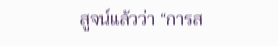สูจน์แล้วว่า “การส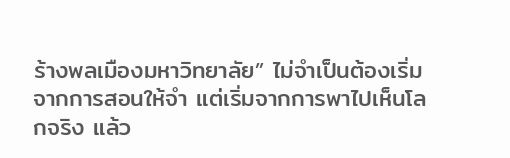ร้างพลเมืองมหาวิทยาลัย” ไม่จำเป็นต้องเริ่มจากการสอนให้จำ แต่เริ่มจากการพาไปเห็นโลกจริง แล้ว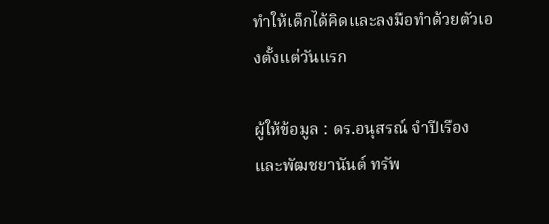ทำให้เด็กได้คิดและลงมือทำด้วยตัวเองตั้งแต่วันแรก

ผู้ให้ข้อมูล : ดร.อนุสรณ์ จำปีเรือง และพัฒชยานันต์ ทรัพ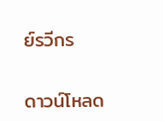ย์รวีกร

ดาวน์โหลด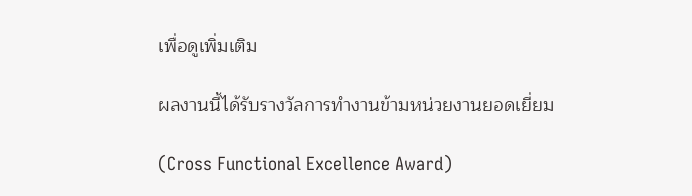เพื่อดูเพิ่มเติม

ผลงานนี้ได้รับรางวัลการทำงานข้ามหน่วยงานยอดเยี่ยม

(Cross Functional Excellence Award)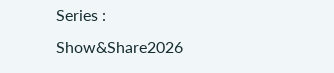Series : Show&Share2026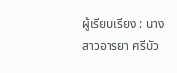ผู้เรียบเรียง : นางสาวอารยา ศรีบัว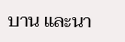บาน และนา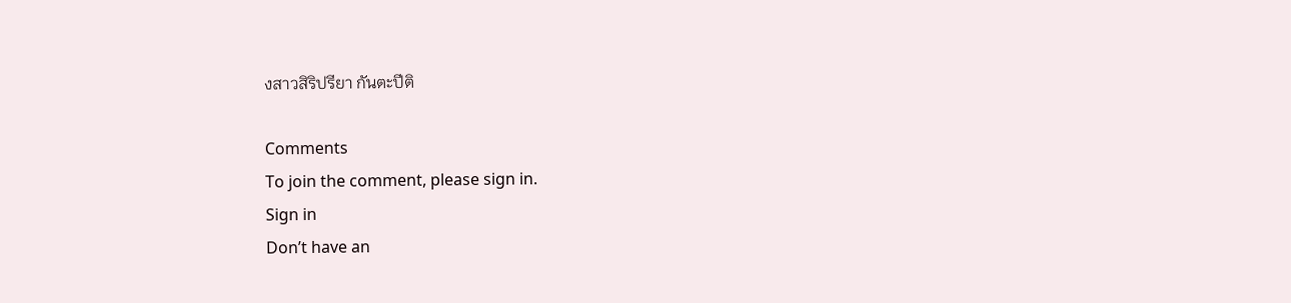งสาวสิริปรียา กันตะปีติ

Comments
To join the comment, please sign in.
Sign in
Don’t have an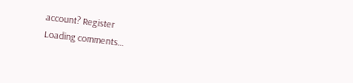account? Register
Loading comments...